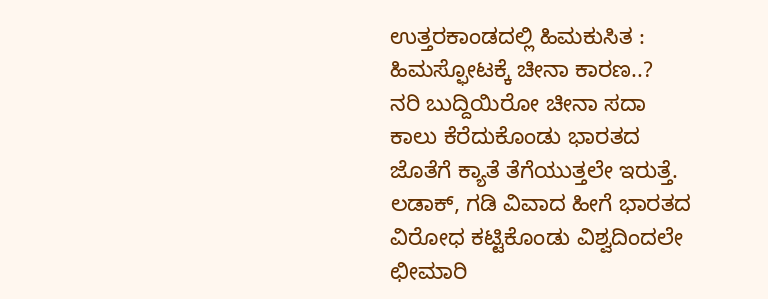ಉತ್ತರಕಾಂಡದಲ್ಲಿ ಹಿಮಕುಸಿತ : ಹಿಮಸ್ಫೋಟಕ್ಕೆ ಚೀನಾ ಕಾರಣ..?
ನರಿ ಬುದ್ದಿಯಿರೋ ಚೀನಾ ಸದಾ ಕಾಲು ಕೆರೆದುಕೊಂಡು ಭಾರತದ ಜೊತೆಗೆ ಕ್ಯಾತೆ ತೆಗೆಯುತ್ತಲೇ ಇರುತ್ತೆ. ಲಡಾಕ್, ಗಡಿ ವಿವಾದ ಹೀಗೆ ಭಾರತದ ವಿರೋಧ ಕಟ್ಟಿಕೊಂಡು ವಿಶ್ವದಿಂದಲೇ ಛೀಮಾರಿ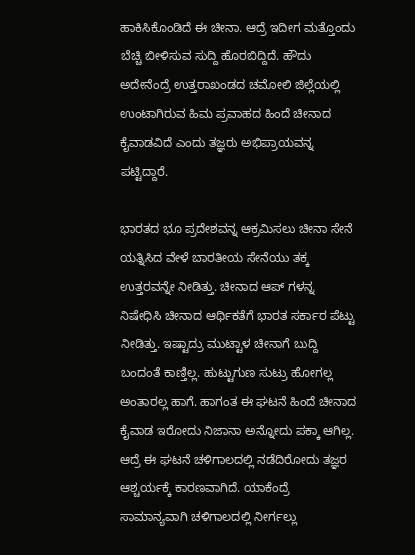ಹಾಕಿಸಿಕೊಂಡಿದೆ ಈ ಚೀನಾ. ಆದ್ರೆ ಇದೀಗ ಮತ್ತೊಂದು ಬೆಚ್ಚಿ ಬೀಳಿಸುವ ಸುದ್ದಿ ಹೊರಬಿದ್ದಿದೆ. ಹೌದು ಅದೇನೆಂದ್ರೆ ಉತ್ತರಾಖಂಡದ ಚಮೋಲಿ ಜಿಲ್ಲೆಯಲ್ಲಿ ಉಂಟಾಗಿರುವ ಹಿಮ ಪ್ರವಾಹದ ಹಿಂದೆ ಚೀನಾದ ಕೈವಾಡವಿದೆ ಎಂದು ತಜ್ಞರು ಅಭಿಪ್ರಾಯವನ್ನ ಪಟ್ಟಿದ್ದಾರೆ.

ಭಾರತದ ಭೂ ಪ್ರದೇಶವನ್ನ ಆಕ್ರಮಿಸಲು ಚೀನಾ ಸೇನೆ ಯತ್ನಿಸಿದ ವೇಳೆ ಬಾರತೀಯ ಸೇನೆಯು ತಕ್ಕ ಉತ್ತರವನ್ನೇ ನೀಡಿತ್ತು. ಚೀನಾದ ಆಪ್ ಗಳನ್ನ ನಿಷೇಧಿಸಿ ಚೀನಾದ ಆರ್ಥಿಕತೆಗೆ ಭಾರತ ಸರ್ಕಾರ ಪೆಟ್ಟು ನೀಡಿತ್ತು. ಇಷ್ಟಾದ್ರು ಮುಟ್ಟಾಳ ಚೀನಾಗೆ ಬುದ್ದಿ ಬಂದಂತೆ ಕಾಣ್ತಿಲ್ಲ. ಹುಟ್ಟುಗುಣ ಸುಟ್ರು ಹೋಗಲ್ಲ ಅಂತಾರಲ್ಲ ಹಾಗೆ. ಹಾಗಂತ ಈ ಘಟನೆ ಹಿಂದೆ ಚೀನಾದ ಕೈವಾಡ ಇರೋದು ನಿಜಾನಾ ಅನ್ನೋದು ಪಕ್ಕಾ ಆಗಿಲ್ಲ. ಆದ್ರೆ ಈ ಘಟನೆ ಚಳಿಗಾಲದಲ್ಲಿ ನಡೆದಿರೋದು ತಜ್ಞರ ಆಶ್ಚರ್ಯಕ್ಕೆ ಕಾರಣವಾಗಿದೆ. ಯಾಕೆಂದ್ರೆ ಸಾಮಾನ್ಯವಾಗಿ ಚಳಿಗಾಲದಲ್ಲಿ ನೀರ್ಗಲ್ಲು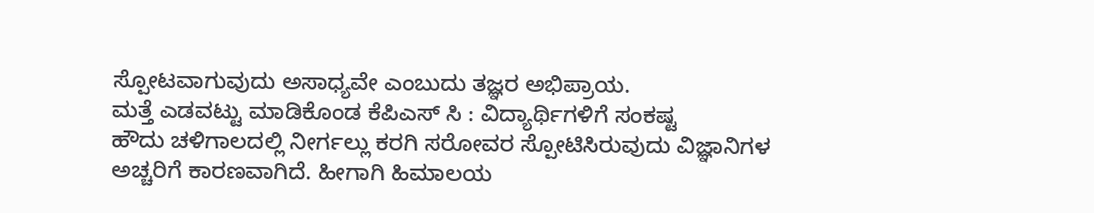ಸ್ಪೋಟವಾಗುವುದು ಅಸಾಧ್ಯವೇ ಎಂಬುದು ತಜ್ಞರ ಅಭಿಪ್ರಾಯ.
ಮತ್ತೆ ಎಡವಟ್ಟು ಮಾಡಿಕೊಂಡ ಕೆಪಿಎಸ್ ಸಿ : ವಿದ್ಯಾರ್ಥಿಗಳಿಗೆ ಸಂಕಷ್ಟ
ಹೌದು ಚಳಿಗಾಲದಲ್ಲಿ ನೀರ್ಗಲ್ಲು ಕರಗಿ ಸರೋವರ ಸ್ಪೋಟಿಸಿರುವುದು ವಿಜ್ಞಾನಿಗಳ ಅಚ್ಚರಿಗೆ ಕಾರಣವಾಗಿದೆ. ಹೀಗಾಗಿ ಹಿಮಾಲಯ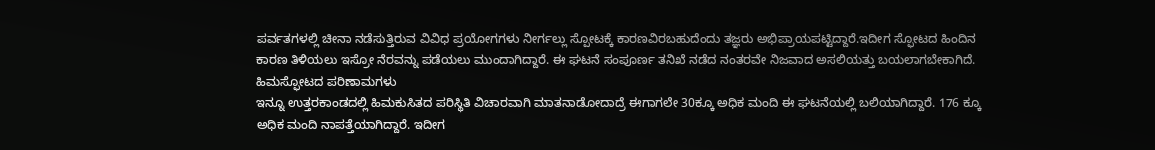ಪರ್ವತಗಳಲ್ಲಿ ಚೀನಾ ನಡೆಸುತ್ತಿರುವ ವಿವಿಧ ಪ್ರಯೋಗಗಳು ನೀರ್ಗಲ್ಲು ಸ್ಪೋಟಕ್ಕೆ ಕಾರಣವಿರಬಹುದೆಂದು ತಜ್ಞರು ಅಭಿಪ್ರಾಯಪಟ್ಟಿದ್ದಾರೆ.ಇದೀಗ ಸ್ಫೋಟದ ಹಿಂದಿನ ಕಾರಣ ತಿಳಿಯಲು ಇಸ್ರೋ ನೆರವನ್ನು ಪಡೆಯಲು ಮುಂದಾಗಿದ್ದಾರೆ. ಈ ಘಟನೆ ಸಂಪೂರ್ಣ ತನಿಖೆ ನಡೆದ ನಂತರವೇ ನಿಜವಾದ ಅಸಲಿಯತ್ತು ಬಯಲಾಗಬೇಕಾಗಿದೆ.
ಹಿಮಸ್ಫೋಟದ ಪರಿಣಾಮಗಳು
ಇನ್ನೂ ಉತ್ತರಕಾಂಡದಲ್ಲಿ ಹಿಮಕುಸಿತದ ಪರಿಸ್ಥಿತಿ ವಿಚಾರವಾಗಿ ಮಾತನಾಡೋದಾದ್ರೆ ಈಗಾಗಲೇ 30ಕ್ಕೂ ಅಧಿಕ ಮಂದಿ ಈ ಘಟನೆಯಲ್ಲಿ ಬಲಿಯಾಗಿದ್ದಾರೆ. 176 ಕ್ಕೂ ಅಧಿಕ ಮಂದಿ ನಾಪತ್ತೆಯಾಗಿದ್ದಾರೆ. ಇದೀಗ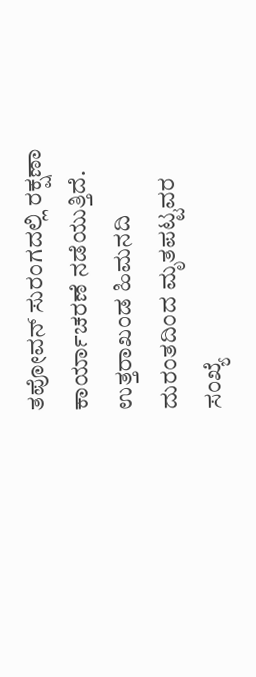ತಪೋವನ್ ಸುರಂಗದಲ್ಲಿ ರಕ್ಷಣಾ ಕಾರ್ಯಾಚರಣೆ ನಡೆಯುತ್ತಿದೆ. ಉತ್ತರಾಖಂಡ ಹಿಮನದಿ ದುರಂತದಿಂದ ಮೃತಪಟ್ಟವರ ಸಂಖ್ಯೆ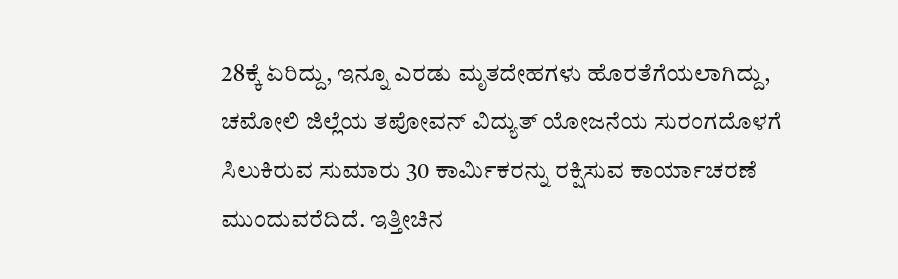28ಕ್ಕೆ ಏರಿದ್ದು, ಇನ್ನೂ ಎರಡು ಮೃತದೇಹಗಳು ಹೊರತೆಗೆಯಲಾಗಿದ್ದು, ಚಮೋಲಿ ಜಿಲ್ಲೆಯ ತಪೋವನ್ ವಿದ್ಯುತ್ ಯೋಜನೆಯ ಸುರಂಗದೊಳಗೆ ಸಿಲುಕಿರುವ ಸುಮಾರು 30 ಕಾರ್ಮಿಕರನ್ನು ರಕ್ಷಿಸುವ ಕಾರ್ಯಾಚರಣೆ ಮುಂದುವರೆದಿದೆ. ಇತ್ತೀಚಿನ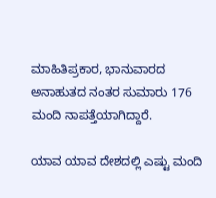ಮಾಹಿತಿಪ್ರಕಾರ, ಭಾನುವಾರದ ಅನಾಹುತದ ನಂತರ ಸುಮಾರು 176 ಮಂದಿ ನಾಪತ್ತೆಯಾಗಿದ್ದಾರೆ.

ಯಾವ ಯಾವ ದೇಶದಲ್ಲಿ ಎಷ್ಟು ಮಂದಿ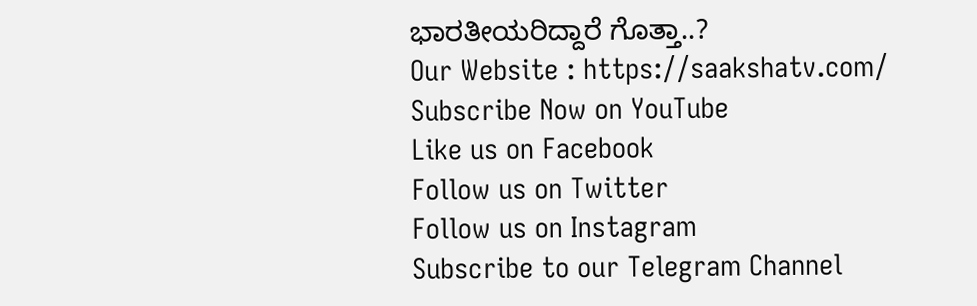ಭಾರತೀಯರಿದ್ದಾರೆ ಗೊತ್ತಾ..?
Our Website : https://saakshatv.com/
Subscribe Now on YouTube
Like us on Facebook
Follow us on Twitter
Follow us on Instagram
Subscribe to our Telegram Channel